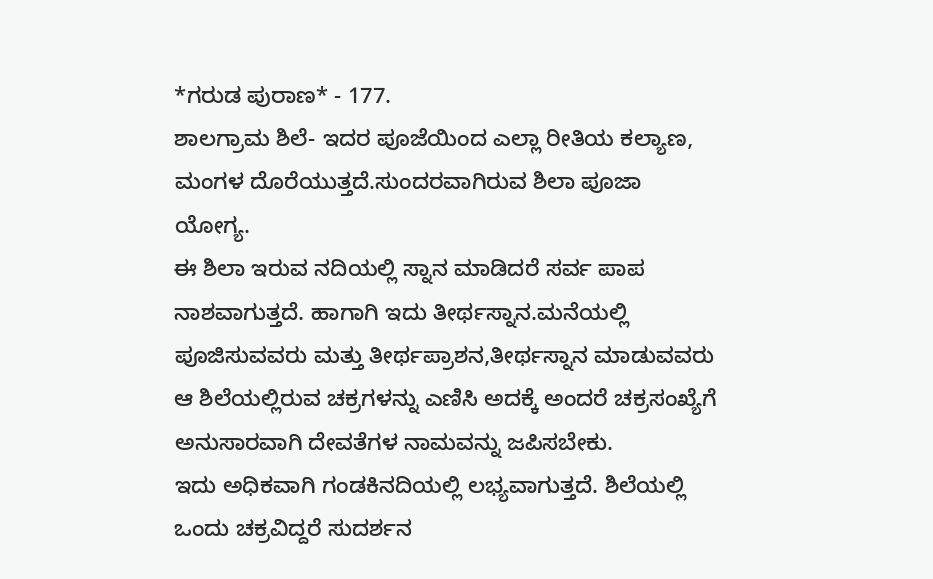*ಗರುಡ ಪುರಾಣ* - 177.
ಶಾಲಗ್ರಾಮ ಶಿಲೆ- ಇದರ ಪೂಜೆಯಿಂದ ಎಲ್ಲಾ ರೀತಿಯ ಕಲ್ಯಾಣ, ಮಂಗಳ ದೊರೆಯುತ್ತದೆ.ಸುಂದರವಾಗಿರುವ ಶಿಲಾ ಪೂಜಾ ಯೋಗ್ಯ.
ಈ ಶಿಲಾ ಇರುವ ನದಿಯಲ್ಲಿ ಸ್ನಾನ ಮಾಡಿದರೆ ಸರ್ವ ಪಾಪ ನಾಶವಾಗುತ್ತದೆ. ಹಾಗಾಗಿ ಇದು ತೀರ್ಥಸ್ನಾನ.ಮನೆಯಲ್ಲಿ ಪೂಜಿಸುವವರು ಮತ್ತು ತೀರ್ಥಪ್ರಾಶನ,ತೀರ್ಥಸ್ನಾನ ಮಾಡುವವರು ಆ ಶಿಲೆಯಲ್ಲಿರುವ ಚಕ್ರಗಳನ್ನು ಎಣಿಸಿ ಅದಕ್ಕೆ ಅಂದರೆ ಚಕ್ರಸಂಖ್ಯೆಗೆ ಅನುಸಾರವಾಗಿ ದೇವತೆಗಳ ನಾಮವನ್ನು ಜಪಿಸಬೇಕು.
ಇದು ಅಧಿಕವಾಗಿ ಗಂಡಕಿನದಿಯಲ್ಲಿ ಲಭ್ಯವಾಗುತ್ತದೆ. ಶಿಲೆಯಲ್ಲಿ ಒಂದು ಚಕ್ರವಿದ್ದರೆ ಸುದರ್ಶನ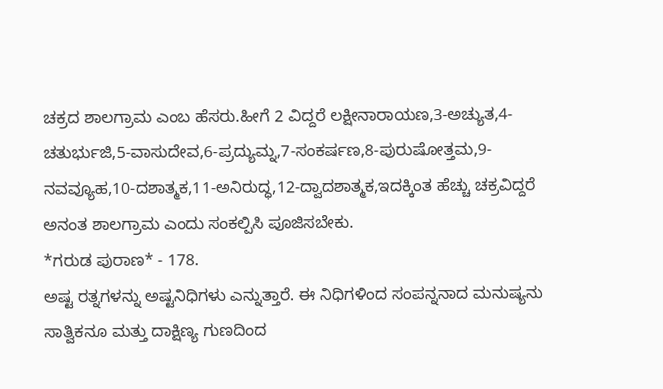ಚಕ್ರದ ಶಾಲಗ್ರಾಮ ಎಂಬ ಹೆಸರು.ಹೀಗೆ 2 ವಿದ್ದರೆ ಲಕ್ಷೀನಾರಾಯಣ,3-ಅಚ್ಯುತ,4-ಚತುರ್ಭುಜಿ,5-ವಾಸುದೇವ,6-ಪ್ರದ್ಯುಮ್ನ,7-ಸಂಕರ್ಷಣ,8-ಪುರುಷೋತ್ತಮ,9-ನವವ್ಯೂಹ,10-ದಶಾತ್ಮಕ,11-ಅನಿರುದ್ಧ,12-ದ್ವಾದಶಾತ್ಮಕ,ಇದಕ್ಕಿಂತ ಹೆಚ್ಚು ಚಕ್ರವಿದ್ದರೆ ಅನಂತ ಶಾಲಗ್ರಾಮ ಎಂದು ಸಂಕಲ್ಪಿಸಿ ಪೂಜಿಸಬೇಕು.
*ಗರುಡ ಪುರಾಣ* - 178.
ಅಷ್ಟ ರತ್ನಗಳನ್ನು ಅಷ್ಟನಿಧಿಗಳು ಎನ್ನುತ್ತಾರೆ. ಈ ನಿಧಿಗಳಿಂದ ಸಂಪನ್ನನಾದ ಮನುಷ್ಯನು ಸಾತ್ವಿಕನೂ ಮತ್ತು ದಾಕ್ಷಿಣ್ಯ ಗುಣದಿಂದ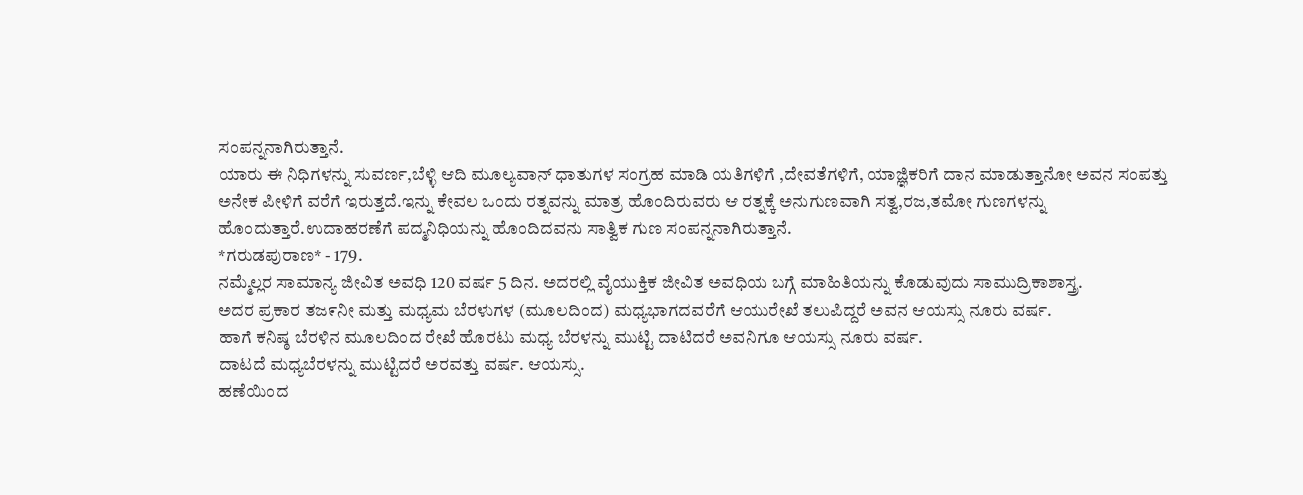ಸಂಪನ್ನನಾಗಿರುತ್ತಾನೆ.
ಯಾರು ಈ ನಿಧಿಗಳನ್ನು ಸುವರ್ಣ,ಬೆಳ್ಳಿ ಆದಿ ಮೂಲ್ಯವಾನ್ ಧಾತುಗಳ ಸಂಗ್ರಹ ಮಾಡಿ ಯತಿಗಳಿಗೆ ,ದೇವತೆಗಳಿಗೆ, ಯಾಜ್ಞಿಕರಿಗೆ ದಾನ ಮಾಡುತ್ತಾನೋ ಅವನ ಸಂಪತ್ತು ಅನೇಕ ಪೀಳಿಗೆ ವರೆಗೆ ಇರುತ್ತದೆ.ಇನ್ನು ಕೇವಲ ಒಂದು ರತ್ನವನ್ನು ಮಾತ್ರ ಹೊಂದಿರುವರು ಆ ರತ್ನಕ್ಕೆ ಅನುಗುಣವಾಗಿ ಸತ್ವ,ರಜ,ತಮೋ ಗುಣಗಳನ್ನು ಹೊಂದುತ್ತಾರೆ.ಉದಾಹರಣೆಗೆ ಪದ್ಮನಿಧಿಯನ್ನು ಹೊಂದಿದವನು ಸಾತ್ವಿಕ ಗುಣ ಸಂಪನ್ನನಾಗಿರುತ್ತಾನೆ.
*ಗರುಡಪುರಾಣ* - 179.
ನಮ್ಮೆಲ್ಲರ ಸಾಮಾನ್ಯ ಜೀವಿತ ಅವಧಿ 120 ವರ್ಷ 5 ದಿನ. ಅದರಲ್ಲಿ ವೈಯುಕ್ತಿಕ ಜೀವಿತ ಅವಧಿಯ ಬಗ್ಗೆ ಮಾಹಿತಿಯನ್ನು ಕೊಡುವುದು ಸಾಮುದ್ರಿಕಾಶಾಸ್ತ್ರ.
ಅದರ ಪ್ರಕಾರ ತಜ೯ನೀ ಮತ್ತು ಮಧ್ಯಮ ಬೆರಳುಗಳ (ಮೂಲದಿಂದ) ಮಧ್ಯಭಾಗದವರೆಗೆ ಆಯುರೇಖೆ ತಲುಪಿದ್ದರೆ ಅವನ ಆಯಸ್ಸು ನೂರು ವರ್ಷ.
ಹಾಗೆ ಕನಿಷ್ಠ ಬೆರಳಿನ ಮೂಲದಿಂದ ರೇಖೆ ಹೊರಟು ಮಧ್ಯ ಬೆರಳನ್ನು ಮುಟ್ಟಿ ದಾಟಿದರೆ ಅವನಿಗೂ ಆಯಸ್ಸು ನೂರು ವರ್ಷ.
ದಾಟದೆ ಮಧ್ಯಬೆರಳನ್ನು ಮುಟ್ಟಿದರೆ ಅರವತ್ತು ವರ್ಷ. ಆಯಸ್ಸು.
ಹಣೆಯಿಂದ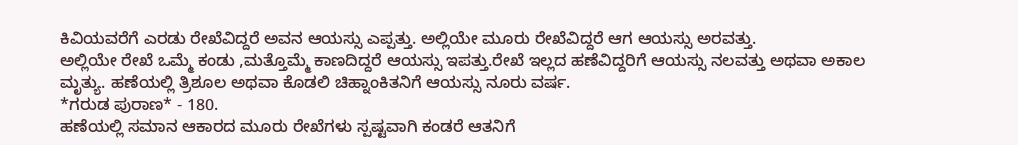ಕಿವಿಯವರೆಗೆ ಎರಡು ರೇಖೆವಿದ್ದರೆ ಅವನ ಆಯಸ್ಸು ಎಪ್ಪತ್ತು. ಅಲ್ಲಿಯೇ ಮೂರು ರೇಖೆವಿದ್ದರೆ ಆಗ ಆಯಸ್ಸು ಅರವತ್ತು.
ಅಲ್ಲಿಯೇ ರೇಖೆ ಒಮ್ಮೆ ಕಂಡು ,ಮತ್ತೊಮ್ಮೆ ಕಾಣದಿದ್ದರೆ ಆಯಸ್ಸು ಇಪತ್ತು.ರೇಖೆ ಇಲ್ಲದ ಹಣೆವಿದ್ದರಿಗೆ ಆಯಸ್ಸು ನಲವತ್ತು ಅಥವಾ ಅಕಾಲ ಮೃತ್ಯು. ಹಣೆಯಲ್ಲಿ ತ್ರಿಶೂಲ ಅಥವಾ ಕೊಡಲಿ ಚಿಹ್ನಾಂಕಿತನಿಗೆ ಆಯಸ್ಸು ನೂರು ವರ್ಷ.
*ಗರುಡ ಪುರಾಣ* - 180.
ಹಣೆಯಲ್ಲಿ ಸಮಾನ ಆಕಾರದ ಮೂರು ರೇಖೆಗಳು ಸ್ಪಷ್ಟವಾಗಿ ಕಂಡರೆ ಆತನಿಗೆ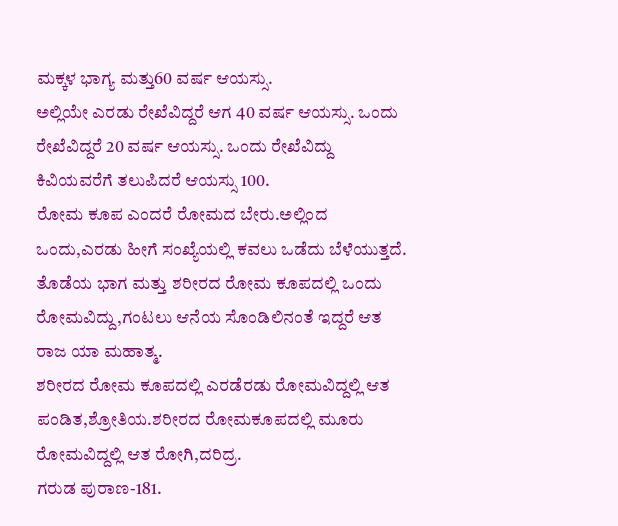ಮಕ್ಕಳ ಭಾಗ್ಯ ಮತ್ತು60 ವರ್ಷ ಆಯಸ್ಸು.
ಅಲ್ಲಿಯೇ ಎರಡು ರೇಖೆವಿದ್ದರೆ ಆಗ 40 ವರ್ಷ ಆಯಸ್ಸು. ಒಂದು ರೇಖೆವಿದ್ದರೆ 20 ವರ್ಷ ಆಯಸ್ಸು. ಒಂದು ರೇಖೆವಿದ್ದು ಕಿವಿಯವರೆಗೆ ತಲುಪಿದರೆ ಆಯಸ್ಸು 100.
ರೋಮ ಕೂಪ ಎಂದರೆ ರೋಮದ ಬೇರು.ಅಲ್ಲಿಂದ ಒಂದು,ಎರಡು ಹೀಗೆ ಸಂಖ್ಯೆಯಲ್ಲಿ ಕವಲು ಒಡೆದು ಬೆಳೆಯುತ್ತದೆ. ತೊಡೆಯ ಭಾಗ ಮತ್ತು ಶರೀರದ ರೋಮ ಕೂಪದಲ್ಲಿ ಒಂದು ರೋಮವಿದ್ದು,ಗಂಟಲು ಆನೆಯ ಸೊಂಡಿಲಿನಂತೆ ಇದ್ದರೆ ಆತ ರಾಜ ಯಾ ಮಹಾತ್ಮ.
ಶರೀರದ ರೋಮ ಕೂಪದಲ್ಲಿ ಎರಡೆರಡು ರೋಮವಿದ್ದಲ್ಲಿ ಆತ ಪಂಡಿತ,ಶ್ರೋತಿಯ.ಶರೀರದ ರೋಮಕೂಪದಲ್ಲಿ ಮೂರು ರೋಮವಿದ್ದಲ್ಲಿ ಆತ ರೋಗಿ,ದರಿದ್ರ.
ಗರುಡ ಪುರಾಣ-181.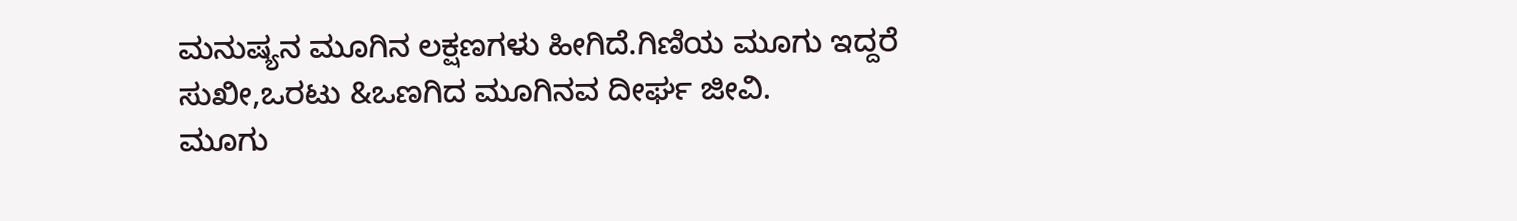ಮನುಷ್ಯನ ಮೂಗಿನ ಲಕ್ಷಣಗಳು ಹೀಗಿದೆ.ಗಿಣಿಯ ಮೂಗು ಇದ್ದರೆ ಸುಖೀ,ಒರಟು &ಒಣಗಿದ ಮೂಗಿನವ ದೀರ್ಘ ಜೀವಿ.
ಮೂಗು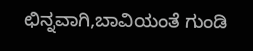ಛಿನ್ನವಾಗಿ,ಬಾವಿಯಂತೆ ಗುಂಡಿ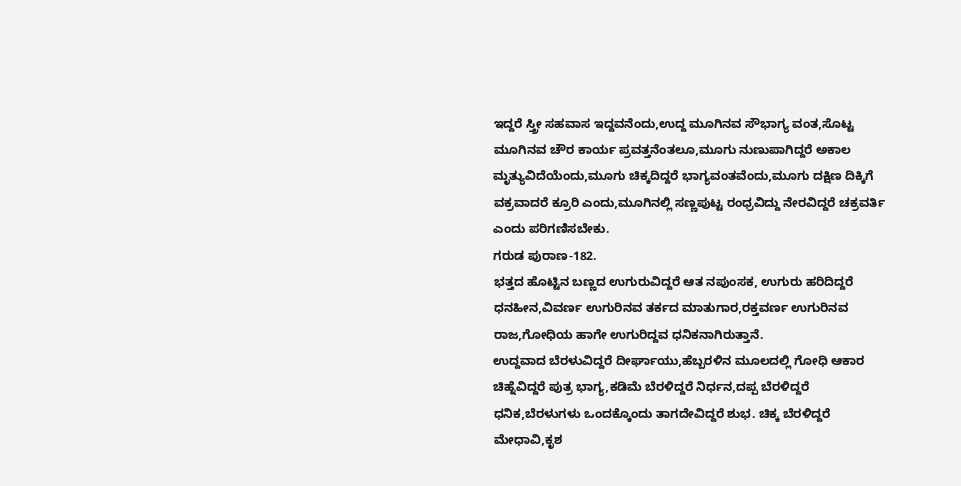ಇದ್ದರೆ ಸ್ತ್ರೀ ಸಹವಾಸ ಇದ್ದವನೆಂದು,ಉದ್ದ ಮೂಗಿನವ ಸೌಭಾಗ್ಯ ವಂತ,ಸೊಟ್ಟ ಮೂಗಿನವ ಚೌರ ಕಾರ್ಯ ಪ್ರವತ್ತನೆಂತಲೂ,ಮೂಗು ನುಣುಪಾಗಿದ್ದರೆ ಅಕಾಲ ಮೃತ್ಯುವಿದೆಯೆಂದು,ಮೂಗು ಚಿಕ್ಕದಿದ್ದರೆ ಭಾಗ್ಯವಂತವೆಂದು,ಮೂಗು ದಕ್ಷಿಣ ದಿಕ್ಕಿಗೆ ವಕ್ರವಾದರೆ ಕ್ರೂರಿ ಎಂದು,ಮೂಗಿನಲ್ಲಿ ಸಣ್ಣಪುಟ್ಟ ರಂಧ್ರವಿದ್ದು ನೇರವಿದ್ದರೆ ಚಕ್ರವರ್ತಿ ಎಂದು ಪರಿಗಣಿಸಬೇಕು.
ಗರುಡ ಪುರಾಣ-182.
ಭತ್ತದ ಹೊಟ್ಟಿನ ಬಣ್ಣದ ಉಗುರುವಿದ್ದರೆ ಆತ ನಪುಂಸಕ, ಉಗುರು ಹರಿದಿದ್ದರೆ ಧನಹೀನ,ವಿವರ್ಣ ಉಗುರಿನವ ತರ್ಕದ ಮಾತುಗಾರ,ರಕ್ತವರ್ಣ ಉಗುರಿನವ ರಾಜ,ಗೋಧಿಯ ಹಾಗೇ ಉಗುರಿದ್ದವ ಧನಿಕನಾಗಿರುತ್ತಾನೆ.
ಉದ್ದವಾದ ಬೆರಳುವಿದ್ದರೆ ದೀರ್ಘಾಯು,ಹೆಬ್ಬರಳಿನ ಮೂಲದಲ್ಲಿ ಗೋಧಿ ಆಕಾರ ಚಿಹ್ನೆವಿದ್ದರೆ ಪುತ್ರ ಭಾಗ್ಯ,ಕಡಿಮೆ ಬೆರಳಿದ್ದರೆ ನಿರ್ಧನ,ದಪ್ಪ ಬೆರಳಿದ್ದರೆ ಧನಿಕ,ಬೆರಳುಗಳು ಒಂದಕ್ಕೊಂದು ತಾಗದೇವಿದ್ದರೆ ಶುಭ. ಚಿಕ್ಕ ಬೆರಳಿದ್ದರೆ ಮೇಧಾವಿ,ಕೃಶ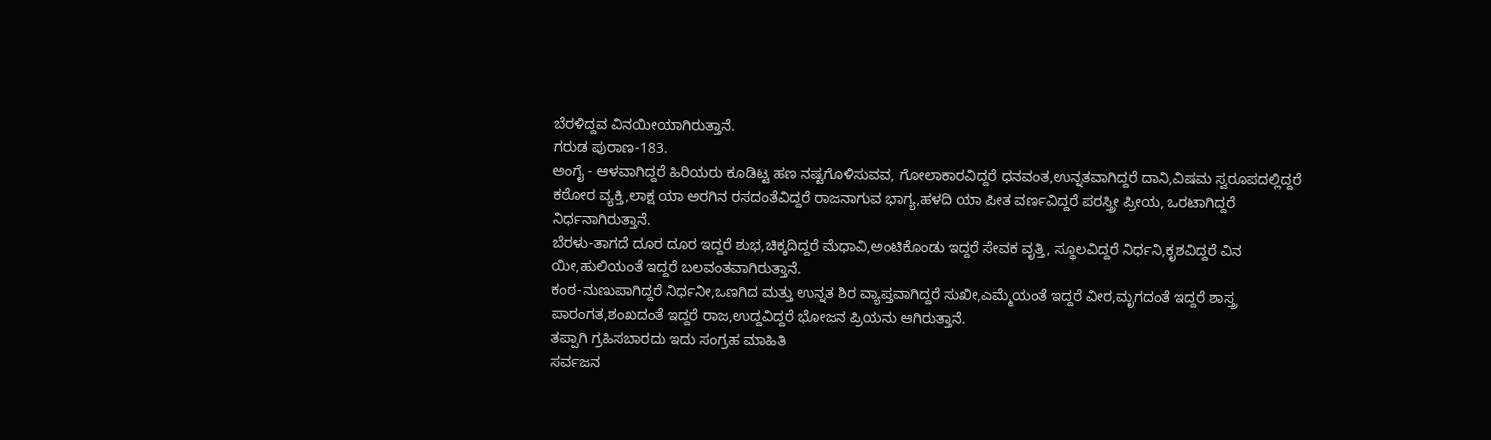ಬೆರಳಿದ್ದವ ವಿನಯೀಯಾಗಿರುತ್ತಾನೆ.
ಗರುಡ ಪುರಾಣ-183.
ಅಂಗೈ - ಆಳವಾಗಿದ್ದರೆ ಹಿರಿಯರು ಕೂಡಿಟ್ಟ ಹಣ ನಷ್ಟಗೊಳಿಸುವವ, ಗೋಲಾಕಾರವಿದ್ದರೆ ಧನವಂತ,ಉನ್ನತವಾಗಿದ್ದರೆ ದಾನಿ,ವಿಷಮ ಸ್ವರೂಪದಲ್ಲಿದ್ದರೆ ಕಠೋರ ವ್ಯಕ್ತಿ,ಲಾಕ್ಷ ಯಾ ಅರಗಿನ ರಸದಂತೆವಿದ್ದರೆ ರಾಜನಾಗುವ ಭಾಗ್ಯ,ಹಳದಿ ಯಾ ಪೀತ ವರ್ಣವಿದ್ದರೆ ಪರಸ್ತ್ರೀ ಪ್ರೀಯ, ಒರಟಾಗಿದ್ದರೆ ನಿರ್ಧನಾಗಿರುತ್ತಾನೆ.
ಬೆರಳು-ತಾಗದೆ ದೂರ ದೂರ ಇದ್ದರೆ ಶುಭ,ಚಿಕ್ಕದಿದ್ದರೆ ಮೆಧಾವಿ,ಅಂಟಿಕೊಂಡು ಇದ್ದರೆ ಸೇವಕ ವೃತ್ತಿ, ಸ್ಥೂಲವಿದ್ದರೆ ನಿರ್ಧನಿ,ಕೃಶವಿದ್ದರೆ ವಿನ
ಯೀ,ಹುಲಿಯಂತೆ ಇದ್ದರೆ ಬಲವಂತವಾಗಿರುತ್ತಾನೆ.
ಕಂಠ-ನುಣುಪಾಗಿದ್ದರೆ ನಿರ್ಧನೀ,ಒಣಗಿದ ಮತ್ತು ಉನ್ನತ ಶಿರ ವ್ಯಾಪ್ತವಾಗಿದ್ದರೆ ಸುಖೀ,ಎಮ್ಮೆಯಂತೆ ಇದ್ದರೆ ವೀರ,ಮೃಗದಂತೆ ಇದ್ದರೆ ಶಾಸ್ತ್ರ ಪಾರಂಗತ,ಶಂಖದಂತೆ ಇದ್ದರೆ ರಾಜ,ಉದ್ದವಿದ್ದರೆ ಭೋಜನ ಪ್ರಿಯನು ಆಗಿರುತ್ತಾನೆ.
ತಪ್ಪಾಗಿ ಗ್ರಹಿಸಬಾರದು ಇದು ಸಂಗ್ರಹ ಮಾಹಿತಿ
ಸರ್ವಜನ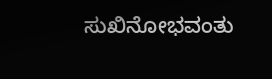ಸುಖಿನೋಭವಂತು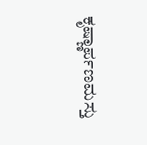ಕೃಷ್ಣಾರ್ಪಣಮಸ್ತು